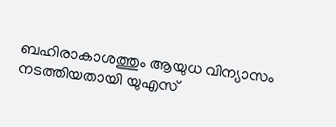ബഹിരാകാശത്തും ആയുധ വിന്യാസം നടത്തിയതായി യുഎസ്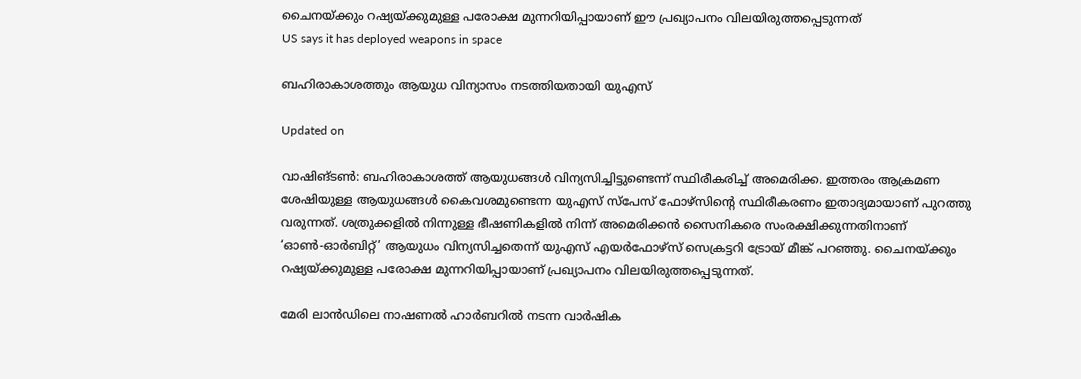ചൈനയ്ക്കും റഷ്യയ്ക്കുമുള്ള പരോക്ഷ മുന്നറിയിപ്പായാണ് ഈ പ്രഖ്യാപനം വിലയിരുത്തപ്പെടുന്നത്
US says it has deployed weapons in space

ബഹിരാകാശത്തും ആയുധ വിന്യാസം നടത്തിയതായി യുഎസ്

Updated on

വാഷിങ്ടൺ: ബഹിരാകാശത്ത് ആയുധങ്ങൾ വിന്യസിച്ചിട്ടുണ്ടെന്ന് സ്ഥിരീകരിച്ച് അമെരിക്ക. ഇത്തരം ആക്രമണ ശേഷിയുള്ള ആയുധങ്ങൾ കൈവശമുണ്ടെന്ന യുഎസ് സ്പേസ് ഫോഴ്സിന്‍റെ സ്ഥിരീകരണം ഇതാദ്യമായാണ് പുറത്തു വരുന്നത്. ശത്രുക്കളിൽ നിന്നുള്ള ഭീഷണികളിൽ നിന്ന് അമെരിക്കൻ സൈനികരെ സംരക്ഷിക്കുന്നതിനാണ് ‘ഓണ്‍-ഓര്‍ബിറ്റ്’ ആയുധം വിന്യസിച്ചതെന്ന് യുഎസ് എയര്‍ഫോഴ്സ് സെക്രട്ടറി ട്രോയ് മീങ്ക് പറഞ്ഞു. ചൈനയ്ക്കും റഷ്യയ്ക്കുമുള്ള പരോക്ഷ മുന്നറിയിപ്പായാണ് പ്രഖ്യാപനം വിലയിരുത്തപ്പെടുന്നത്.

മേരി ലാൻഡിലെ നാഷണൽ ഹാർബറിൽ നടന്ന വാർഷിക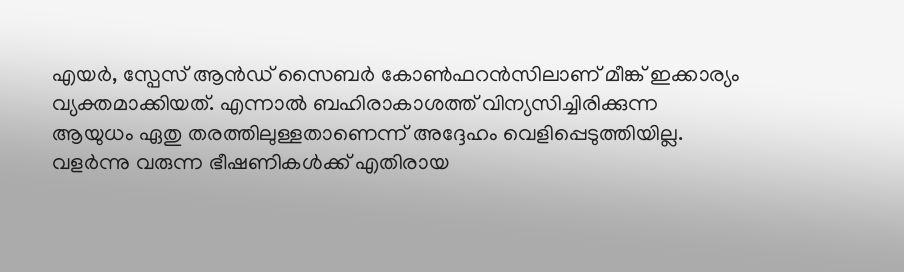എയർ, സ്പേസ് ആൻഡ് സൈബർ കോൺഫറൻസിലാണ് മീങ്ക് ഇക്കാര്യം വ്യക്തമാക്കിയത്. എന്നാൽ ബഹിരാകാശത്ത് വിന്യസിച്ചിരിക്കുന്ന ആയുധം ഏതു തരത്തിലുള്ളതാണെന്ന് അദ്ദേഹം വെളിപ്പെടുത്തിയില്ല. വളർന്നു വരുന്ന ഭീഷണികൾക്ക് എതിരായ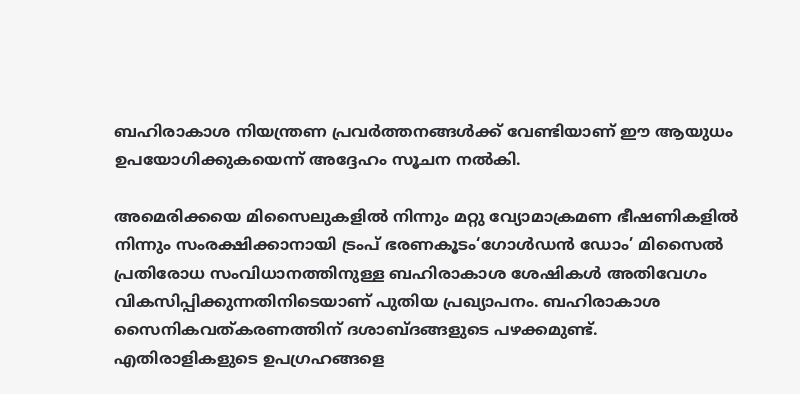ബഹിരാകാശ നിയന്ത്രണ പ്രവർത്തനങ്ങൾക്ക് വേണ്ടിയാണ് ഈ ആയുധം ഉപയോഗിക്കുകയെന്ന് അദ്ദേഹം സൂചന നല്‍കി.

അമെരിക്കയെ മിസൈലുകളിൽ നിന്നും മറ്റു വ്യോമാക്രമണ ഭീഷണികളിൽ നിന്നും സംരക്ഷിക്കാനായി ട്രംപ് ഭരണകൂടം‘ഗോള്‍ഡന്‍ ഡോം’ മിസൈല്‍ പ്രതിരോധ സംവിധാനത്തിനുള്ള ബഹിരാകാശ ശേഷികള്‍ അതിവേഗം വികസിപ്പിക്കുന്നതിനിടെയാണ് പുതിയ പ്രഖ്യാപനം. ബഹിരാകാശ സൈനികവത്കരണത്തിന് ദശാബ്ദങ്ങളുടെ പഴക്കമുണ്ട്. എതിരാളികളുടെ ഉപഗ്രഹങ്ങളെ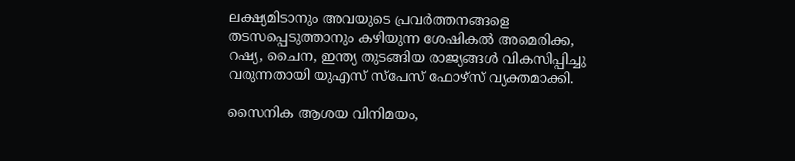ലക്ഷ്യമിടാനും അവയുടെ പ്രവർത്തനങ്ങളെ തടസപ്പെടുത്താനും കഴിയുന്ന ശേഷികൽ അമെരിക്ക, റഷ്യ, ചൈന, ഇന്ത്യ തുടങ്ങിയ രാജ്യങ്ങൾ വികസിപ്പിച്ചു വരുന്നതായി യുഎസ് സ്പേസ് ഫോഴ്സ് വ്യക്തമാക്കി.

സൈനിക ആശയ വിനിമയം,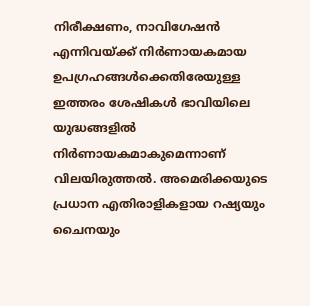നിരീക്ഷണം, നാവിഗേഷൻ എന്നിവയ്ക്ക് നിർണായകമായ ഉപഗ്രഹങ്ങൾക്കെതിരേയുള്ള ഇത്തരം ശേഷികൾ ഭാവിയിലെ യുദ്ധങ്ങളിൽ നിർണായകമാകുമെന്നാണ് വിലയിരുത്തൽ. അമെരിക്കയുടെ പ്രധാന എതിരാളികളായ റഷ്യയും ചൈനയും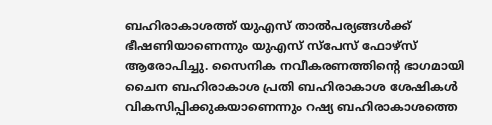ബഹിരാകാശത്ത് യുഎസ് താൽപര്യങ്ങൾക്ക് ഭീഷണിയാണെന്നും യുഎസ് സ്പേസ് ഫോഴ്സ് ആരോപിച്ചു. സൈനിക നവീകരണത്തിന്‍റെ ഭാഗമായി ചൈന ബഹിരാകാശ പ്രതി ബഹിരാകാശ ശേഷികള്‍ വികസിപ്പിക്കുകയാണെന്നും റഷ്യ ബഹിരാകാശത്തെ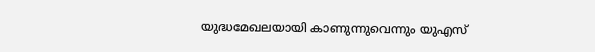യുദ്ധമേഖലയായി കാണുന്നുവെന്നും യുഎസ്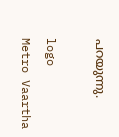പറയുന്നു.

logo
Metro Vaartha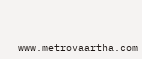www.metrovaartha.com